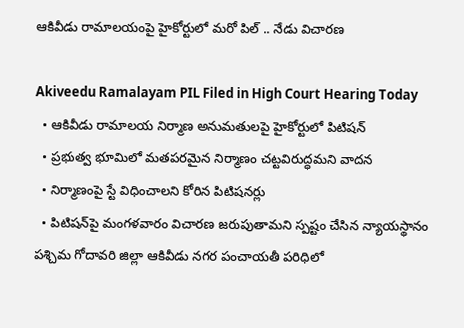ఆకివీడు రామాలయంపై హైకోర్టులో మరో పిల్ .. నేడు విచారణ

Akiveedu Ramalayam PIL Filed in High Court Hearing Today
  • ఆకివీడు రామాలయ నిర్మాణ అనుమతులపై హైకోర్టులో పిటిషన్
  • ప్రభుత్వ భూమిలో మతపరమైన నిర్మాణం చట్టవిరుద్ధమని వాదన
  • నిర్మాణంపై స్టే విధించాలని కోరిన పిటిషనర్లు
  • పిటిషన్‌పై మంగళవారం విచారణ జరుపుతామని స్పష్టం చేసిన న్యాయస్థానం
పశ్చిమ గోదావరి జిల్లా ఆకివీడు నగర పంచాయతీ పరిధిలో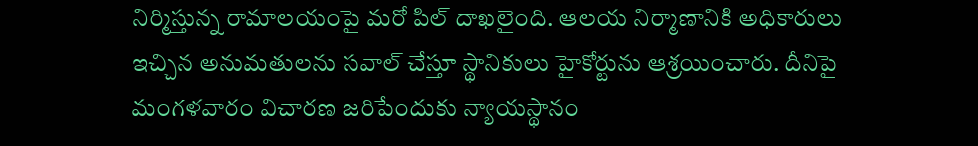నిర్మిస్తున్న రామాలయంపై మరో పిల్ దాఖలైంది. ఆలయ నిర్మాణానికి అధికారులు ఇచ్చిన అనుమతులను సవాల్ చేస్తూ స్థానికులు హైకోర్టును ఆశ్రయించారు. దీనిపై మంగళవారం విచారణ జరిపేందుకు న్యాయస్థానం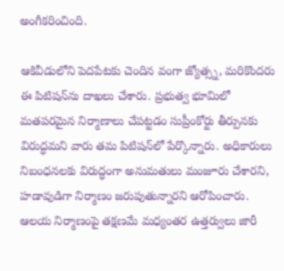అంగీకరించింది.

ఆకివీడులోని పెదపేటకు చెందిన వంగా జ్యోత్స్న, మరికొందరు ఈ పిటిషన్‌ను దాఖలు చేశారు. ప్రభుత్వ భూమిలో మతపరమైన నిర్మాణాలు చేపట్టడం సుప్రీంకోర్టు తీర్పునకు విరుద్ధమని వారు తమ పిటిషన్‌లో పేర్కొన్నారు. అధికారులు నిబంధనలకు విరుద్ధంగా అనుమతులు మంజూరు చేశారని, హడావుడిగా నిర్మాణం జరుపుతున్నారని ఆరోపించారు. ఆలయ నిర్మాణంపై తక్షణమే మధ్యంతర ఉత్తర్వులు జారీ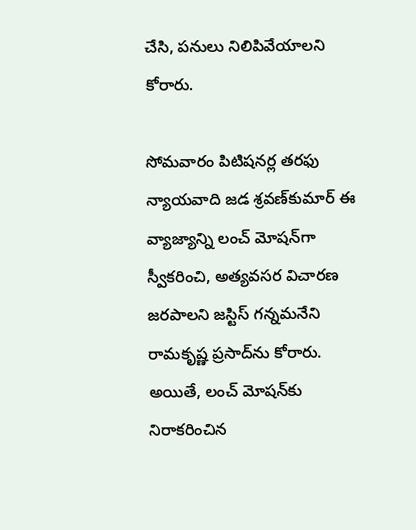చేసి, పనులు నిలిపివేయాలని కోరారు.

సోమవారం పిటిషనర్ల తరఫు న్యాయవాది జడ శ్రవణ్‌కుమార్‌ ఈ వ్యాజ్యాన్ని లంచ్‌ మోషన్‌గా స్వీకరించి, అత్యవసర విచారణ జరపాలని జస్టిస్‌ గన్నమనేని రామకృష్ణ ప్రసాద్‌ను కోరారు. అయితే, లంచ్ మోషన్‌కు నిరాకరించిన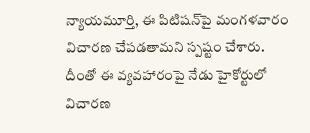న్యాయమూర్తి, ఈ పిటిషన్‌పై మంగళవారం విచారణ చేపడతామని స్పష్టం చేశారు. దీంతో ఈ వ్యవహారంపై నేడు హైకోర్టులో విచారణ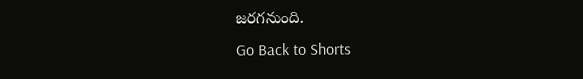జరగనుంది.
Go Back to Shorts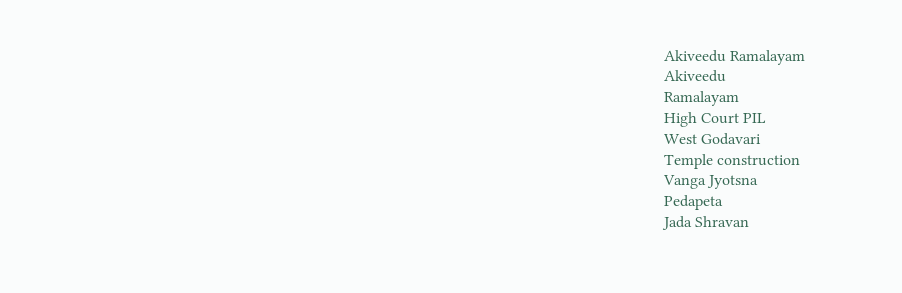Akiveedu Ramalayam
Akiveedu
Ramalayam
High Court PIL
West Godavari
Temple construction
Vanga Jyotsna
Pedapeta
Jada Shravan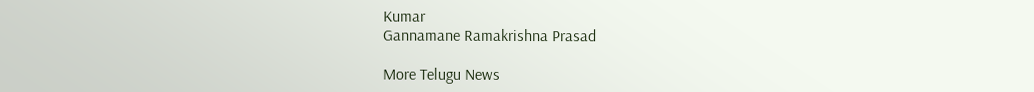Kumar
Gannamane Ramakrishna Prasad

More Telugu News